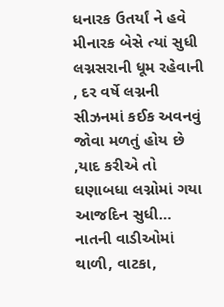ધનારક ઉતર્યાં ને હવે મીનારક બેસે ત્યાં સુધી લગ્નસરાની ધૂમ રહેવાની , દર વર્ષે લગ્નની સીઝનમાં કઈક અવનવું જોવા મળતું હોય છે ,યાદ કરીએ તો ઘણાબધા લગ્નોમાં ગયા આજદિન સુધી…
નાતની વાડીઓમાં થાળી, વાટકા,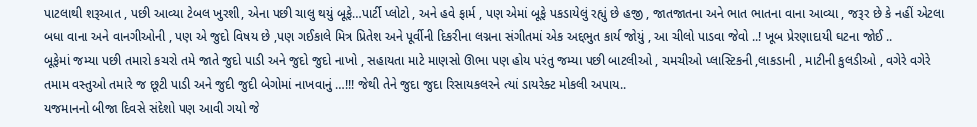પાટલાથી શરૂઆત , પછી આવ્યા ટેબલ ખુરશી, એના પછી ચાલુ થયું બૂફે…પાર્ટી પ્લોટો , અને હવે ફાર્મ , પણ એમાં બૂફે પકડાયેલું રહ્યું છે હજી , જાતજાતના અને ભાત ભાતના વાના આવ્યા , જરૂર છે કે નહીં એટલા બધા વાના અને વાનગીઓની , પણ એ જુદો વિષય છે ,પણ ગઈકાલે મિત્ર પ્રિતેશ અને પૂર્વીની દિકરીના લગ્નના સંગીતમાં એક અદ્દભુત કાર્ય જોયું , આ ચીલો પાડવા જેવો ..! ખૂબ પ્રેરણાદાયી ઘટના જોઈ ..
બૂફેમાં જમ્યા પછી તમારો કચરો તમે જાતે જુદો પાડી અને જુદો જુદો નાખો , સહાયતા માટે માણસો ઊભા પણ હોય પરંતુ જમ્યા પછી બાટલીઓ , ચમચીઓ પ્લાસ્ટિકની ,લાકડાની , માટીની કુલડીઓ , વગેરે વગેરે તમામ વસ્તુઓ તમારે જ છૂટી પાડી અને જુદી જુદી બેગોમાં નાખવાનું …!!! જેથી તેને જુદા જુદા રિસાયકલરને ત્યાં ડાયરેક્ટ મોકલી અપાય..
યજમાનનો બીજા દિવસે સંદેશો પણ આવી ગયો જે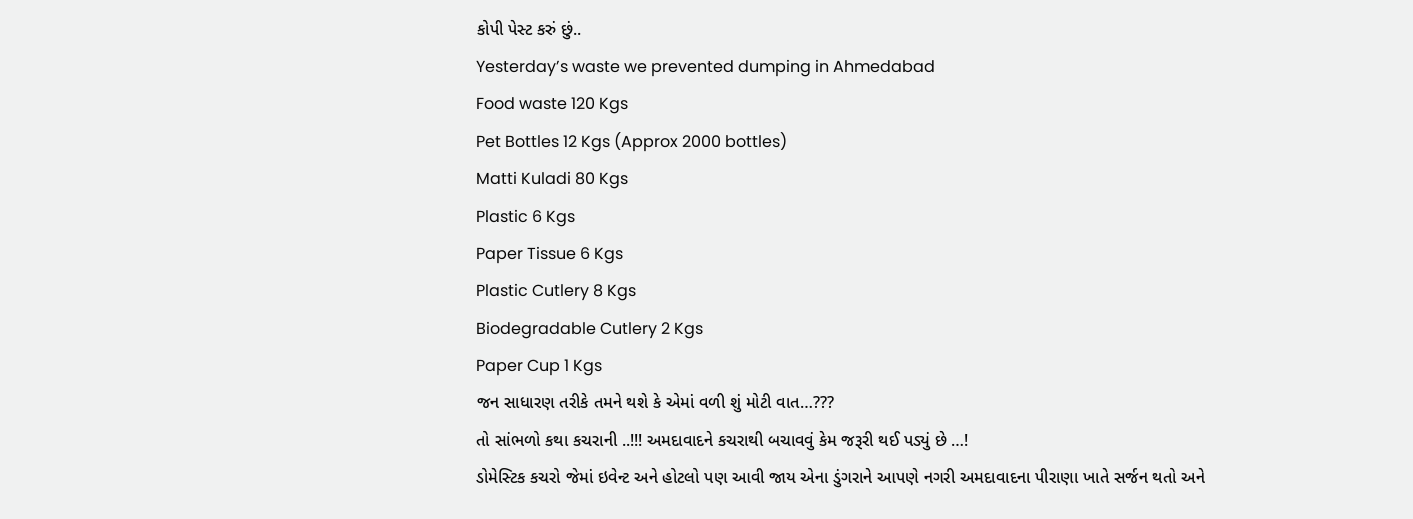કોપી પેસ્ટ કરું છું..
Yesterday’s waste we prevented dumping in Ahmedabad
Food waste 120 Kgs
Pet Bottles 12 Kgs (Approx 2000 bottles)
Matti Kuladi 80 Kgs
Plastic 6 Kgs
Paper Tissue 6 Kgs
Plastic Cutlery 8 Kgs
Biodegradable Cutlery 2 Kgs
Paper Cup 1 Kgs
જન સાધારણ તરીકે તમને થશે કે એમાં વળી શું મોટી વાત…???
તો સાંભળો કથા કચરાની ..!!! અમદાવાદને કચરાથી બચાવવું કેમ જરૂરી થઈ પડ્યું છે …!
ડોમેસ્ટિક કચરો જેમાં ઇવેન્ટ અને હોટલો પણ આવી જાય એના ડુંગરાને આપણે નગરી અમદાવાદના પીરાણા ખાતે સર્જન થતો અને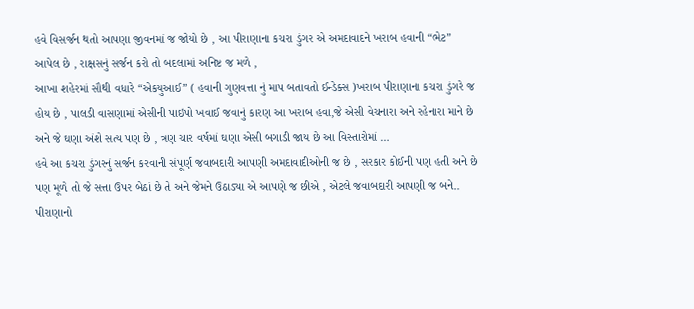હવે વિસર્જન થતો આપણા જીવનમાં જ જોયો છે , આ પીરાણાના કચરા ડુંગર એ અમદાવાદને ખરાબ હવાની “ભેટ” આપેલ છે , રાક્ષસનું સર્જન કરો તો બદલામાં અનિષ્ટ જ મળે ,
આખા શહેરમાં સૌથી વધારે “એકયુઆઈ” ( હવાની ગુણવત્તા નું માપ બતાવતો ઈન્ડેક્સ )ખરાબ પીરાણાના કચરા ડુંગરે જ હોય છે , પાલડી વાસણામાં એસીની પાઇપો ખવાઈ જવાનું કારણ આ ખરાબ હવા,જે એસી વેચનારા અને રહેનારા માને છે અને જે ઘણા અંશે સત્ય પણ છે , ત્રણ ચાર વર્ષમાં ઘણા એસી બગાડી જાય છે આ વિસ્તારોમાં …
હવે આ કચરા ડુંગરનું સર્જન કરવાની સંપૂર્ણ જવાબદારી આપણી અમદાવાદીઓની જ છે , સરકાર કોઈની પણ હતી અને છે પણ મૂળે તો જે સત્તા ઉપર બેઠાં છે તે અને જેમને ઉઠાડ્યા એ આપણે જ છીએ , એટલે જવાબદારી આપણી જ બને..
પીરાણાનો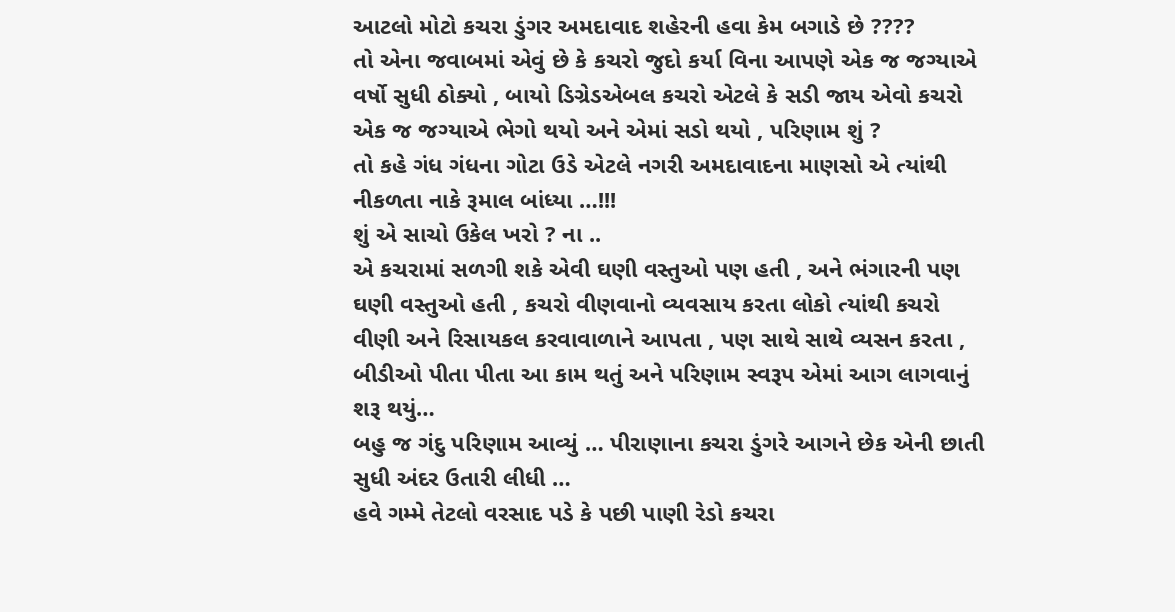આટલો મોટો કચરા ડુંગર અમદાવાદ શહેરની હવા કેમ બગાડે છે ????
તો એના જવાબમાં એવું છે કે કચરો જુદો કર્યા વિના આપણે એક જ જગ્યાએ વર્ષો સુધી ઠોક્યો , બાયો ડિગ્રેડએબલ કચરો એટલે કે સડી જાય એવો કચરો એક જ જગ્યાએ ભેગો થયો અને એમાં સડો થયો , પરિણામ શું ?
તો કહે ગંધ ગંધના ગોટા ઉડે એટલે નગરી અમદાવાદના માણસો એ ત્યાંથી નીકળતા નાકે રૂમાલ બાંધ્યા …!!!
શું એ સાચો ઉકેલ ખરો ? ના ..
એ કચરામાં સળગી શકે એવી ઘણી વસ્તુઓ પણ હતી , અને ભંગારની પણ ઘણી વસ્તુઓ હતી , કચરો વીણવાનો વ્યવસાય કરતા લોકો ત્યાંથી કચરો વીણી અને રિસાયકલ કરવાવાળાને આપતા , પણ સાથે સાથે વ્યસન કરતા , બીડીઓ પીતા પીતા આ કામ થતું અને પરિણામ સ્વરૂપ એમાં આગ લાગવાનું શરૂ થયું…
બહુ જ ગંદુ પરિણામ આવ્યું … પીરાણાના કચરા ડુંગરે આગને છેક એની છાતી સુધી અંદર ઉતારી લીધી …
હવે ગમ્મે તેટલો વરસાદ પડે કે પછી પાણી રેડો કચરા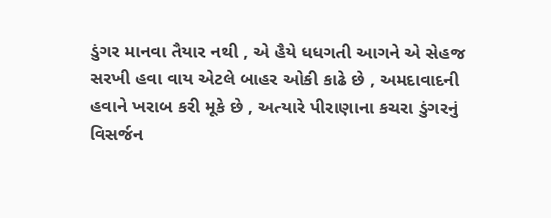ડુંગર માનવા તૈયાર નથી , એ હૈયે ધધગતી આગને એ સેહજ સરખી હવા વાય એટલે બાહર ઓકી કાઢે છે , અમદાવાદની હવાને ખરાબ કરી મૂકે છે , અત્યારે પીરાણાના કચરા ડુંગરનું વિસર્જન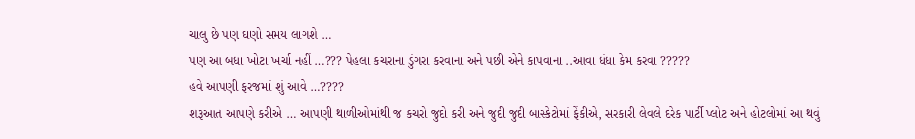ચાલુ છે પણ ઘણો સમય લાગશે …
પણ આ બધા ખોટા ખર્ચા નહીં …??? પેહલા કચરાના ડુંગરા કરવાના અને પછી એને કાપવાના ..આવા ધંધા કેમ કરવા ?????
હવે આપણી ફરજમાં શું આવે …????
શરૂઆત આપણે કરીએ … આપણી થાળીઓમાંથી જ કચરો જુદો કરી અને જુદી જુદી બાસ્કેટોમાં ફેંકીએ, સરકારી લેવલે દરેક પાર્ટી પ્લોટ અને હોટલોમાં આ થવું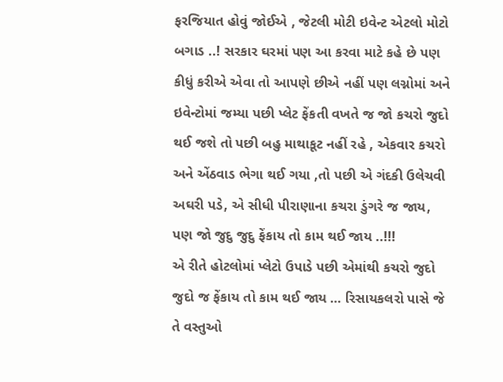ફરજિયાત હોવું જોઈએ , જેટલી મોટી ઇવેન્ટ એટલો મોટો બગાડ ..! સરકાર ઘરમાં પણ આ કરવા માટે કહે છે પણ કીધું કરીએ એવા તો આપણે છીએ નહીં પણ લગ્નોમાં અને ઇવેન્ટોમાં જમ્યા પછી પ્લેટ ફેંકતી વખતે જ જો કચરો જુદો થઈ જશે તો પછી બહુ માથાકૂટ નહીં રહે , એકવાર કચરો અને એંઠવાડ ભેગા થઈ ગયા ,તો પછી એ ગંદકી ઉલેચવી અઘરી પડે, એ સીધી પીરાણાના કચરા ડુંગરે જ જાય, પણ જો જુદુ જુદુ ફેંકાય તો કામ થઈ જાય ..!!!
એ રીતે હોટલોમાં પ્લેટો ઉપાડે પછી એમાંથી કચરો જુદો જુદો જ ફેંકાય તો કામ થઈ જાય … રિસાયકલરો પાસે જે તે વસ્તુઓ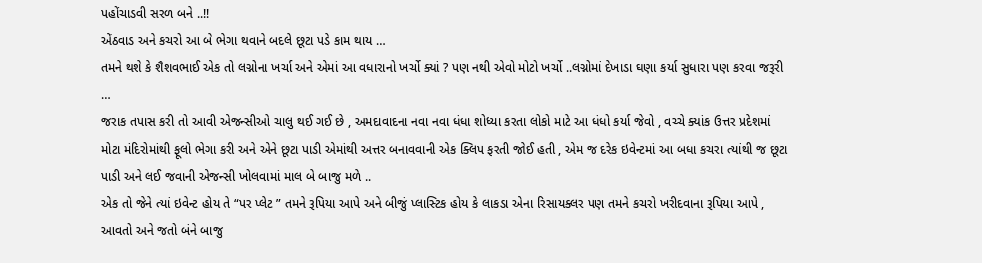પહોંચાડવી સરળ બને ..!!
એંઠવાડ અને કચરો આ બે ભેગા થવાને બદલે છૂટા પડે કામ થાય …
તમને થશે કે શૈશવભાઈ એક તો લગ્નોના ખર્ચા અને એમાં આ વધારાનો ખર્ચો ક્યાં ? પણ નથી એવો મોટો ખર્ચો ..લગ્નોમાં દેખાડા ઘણા કર્યા સુધારા પણ કરવા જરૂરી …
જરાક તપાસ કરી તો આવી એજન્સીઓ ચાલુ થઈ ગઈ છે , અમદાવાદના નવા નવા ધંધા શોધ્યા કરતા લોકો માટે આ ધંધો કર્યા જેવો , વચ્ચે ક્યાંક ઉત્તર પ્રદેશમાં મોટા મંદિરોમાંથી ફૂલો ભેગા કરી અને એને છૂટા પાડી એમાંથી અત્તર બનાવવાની એક ક્લિપ ફરતી જોઈ હતી , એમ જ દરેક ઇવેન્ટમાં આ બધા કચરા ત્યાંથી જ છૂટા પાડી અને લઈ જવાની એજન્સી ખોલવામાં માલ બે બાજુ મળે ..
એક તો જેને ત્યાં ઇવેન્ટ હોય તે “પર પ્લેટ ” તમને રૂપિયા આપે અને બીજું પ્લાસ્ટિક હોય કે લાકડા એના રિસાયક્લર પણ તમને કચરો ખરીદવાના રૂપિયા આપે , આવતો અને જતો બંને બાજુ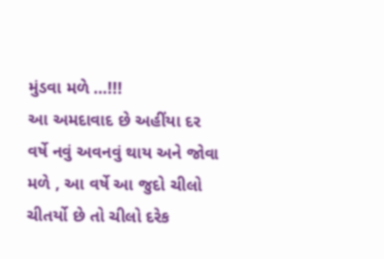મુંડવા મળે …!!!
આ અમદાવાદ છે અહીંયા દર વર્ષે નવું અવનવું થાય અને જોવા મળે , આ વર્ષે આ જુદો ચીલો ચીતર્યો છે તો ચીલો દરેક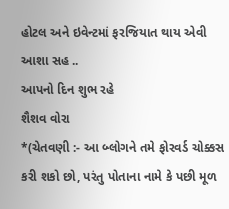હોટલ અને ઇવેન્ટમાં ફરજિયાત થાય એવી આશા સહ ..
આપનો દિન શુભ રહે
શૈશવ વોરા
*(ચેતવણી :- આ બ્લોગને તમે ફોરવર્ડ ચોક્કસ કરી શકો છો, પરંતુ પોતાના નામે કે પછી મૂળ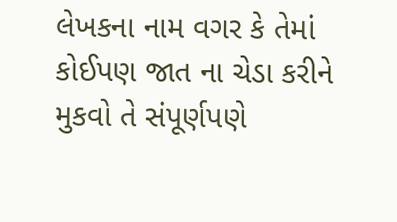લેખકના નામ વગર કે તેમાં કોઈપણ જાત ના ચેડા કરીને મુકવો તે સંપૂર્ણપણે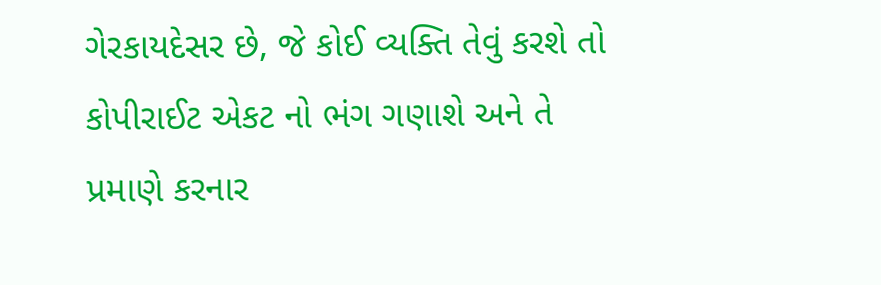ગેરકાયદેસર છે, જે કોઈ વ્યક્તિ તેવું કરશે તો કોપીરાઈટ એકટ નો ભંગ ગણાશે અને તે પ્રમાણે કરનાર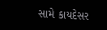સામે કાયદેસર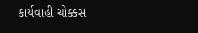કાર્યવાહી ચોક્કસ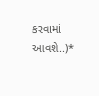કરવામાં આવશે..)*